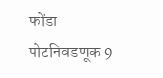फोंडा पोटनिवडणूक 9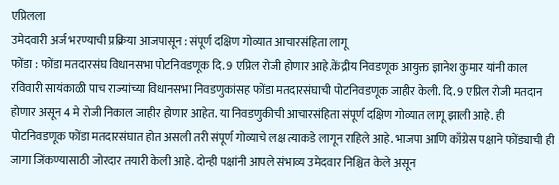एप्रिलला
उमेदवारी अर्ज भरण्याची प्रक्रिया आजपासून : संपूर्ण दक्षिण गोव्यात आचारसंहिता लागू
फोंडा : फोंडा मतदारसंघ विधानसभा पोटनिवडणूक दि. 9 एप्रिल रोजी होणार आहे.केंद्रीय निवडणूक आयुक्त ज्ञानेश कुमार यांनी काल रविवारी सायंकाळी पाच राज्यांच्या विधानसभा निवडणुकांसह फोंडा मतदारसंघाची पोटनिवडणूक जाहीर केली. दि. 9 एप्रिल रोजी मतदान होणार असून 4 मे रोजी निकाल जाहीर होणार आहेत. या निवडणुकीची आचारसंहिता संपूर्ण दक्षिण गोव्यात लागू झाली आहे. ही पोटनिवडणूक फोंडा मतदारसंघात होत असली तरी संपूर्ण गोव्याचे लक्ष त्याकडे लागून राहिले आहे. भाजपा आणि काँग्रेस पक्षाने फोंड्याची ही जागा जिंकण्यासाठी जोरदार तयारी केली आहे. दोन्ही पक्षांनी आपले संभाव्य उमेदवार निश्चित केले असून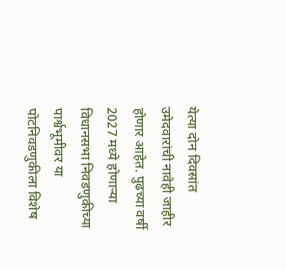येत्या दोन दिवसांत उमेदवारांची नावेही जाहीर होणार आहेत. पुढच्या वर्षी 2027 मध्ये होणाऱ्या विधानसभा निवडणुकीच्या पार्श्वभूमीवर या पोटनिवडणुकीला विशेष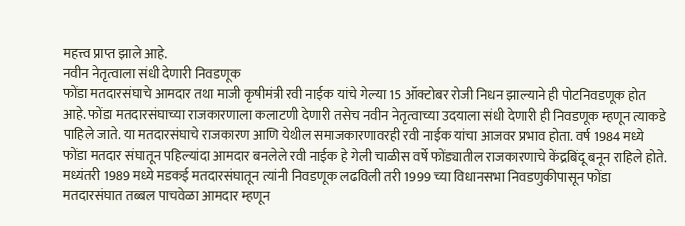महत्त्व प्राप्त झाले आहे.
नवीन नेतृत्वाला संधी देणारी निवडणूक
फोंडा मतदारसंघाचे आमदार तथा माजी कृषीमंत्री रवी नाईक यांचे गेल्या 15 ऑक्टोबर रोजी निधन झाल्याने ही पोटनिवडणूक होत आहे. फोंडा मतदारसंघाच्या राजकारणाला कलाटणी देणारी तसेच नवीन नेतृत्वाच्या उदयाला संधी देणारी ही निवडणूक म्हणून त्याकडे पाहिले जाते. या मतदारसंघाचे राजकारण आणि येथील समाजकारणावरही रवी नाईक यांचा आजवर प्रभाव होता. वर्ष 1984 मध्ये फोंडा मतदार संघातून पहिल्यांदा आमदार बनलेले रवी नाईक हे गेली चाळीस वर्षे फोंड्यातील राजकारणाचे केंद्रबिंदू बनून राहिले होते. मध्यंतरी 1989 मध्ये मडकई मतदारसंघातून त्यांनी निवडणूक लढविली तरी 1999 च्या विधानसभा निवडणुकीपासून फोंडा मतदारसंघात तब्बल पाचवेळा आमदार म्हणून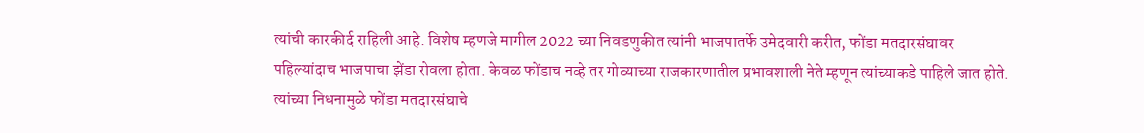त्यांची कारकीर्द राहिली आहे. विशेष म्हणजे मागील 2022 च्या निवडणुकीत त्यांनी भाजपातर्फे उमेदवारी करीत, फोंडा मतदारसंघावर पहिल्यांदाच भाजपाचा झेंडा रोवला होता. केवळ फोंडाच नव्हे तर गोव्याच्या राजकारणातील प्रभावशाली नेते म्हणून त्यांच्याकडे पाहिले जात होते. त्यांच्या निधनामुळे फोंडा मतदारसंघाचे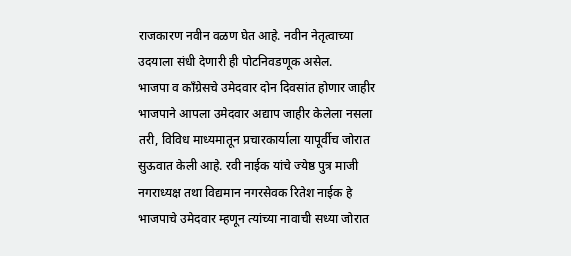राजकारण नवीन वळण घेत आहे. नवीन नेतृत्वाच्या उदयाला संधी देणारी ही पोटनिवडणूक असेल.
भाजपा व काँग्रेसचे उमेदवार दोन दिवसांत होणार जाहीर
भाजपाने आपला उमेदवार अद्याप जाहीर केलेला नसला तरी, विविध माध्यमातून प्रचारकार्याला यापूर्वीच जोरात सुऊवात केली आहे. रवी नाईक यांचे ज्येष्ठ पुत्र माजी नगराध्यक्ष तथा विद्यमान नगरसेवक रितेश नाईक हे भाजपाचे उमेदवार म्हणून त्यांच्या नावाची सध्या जोरात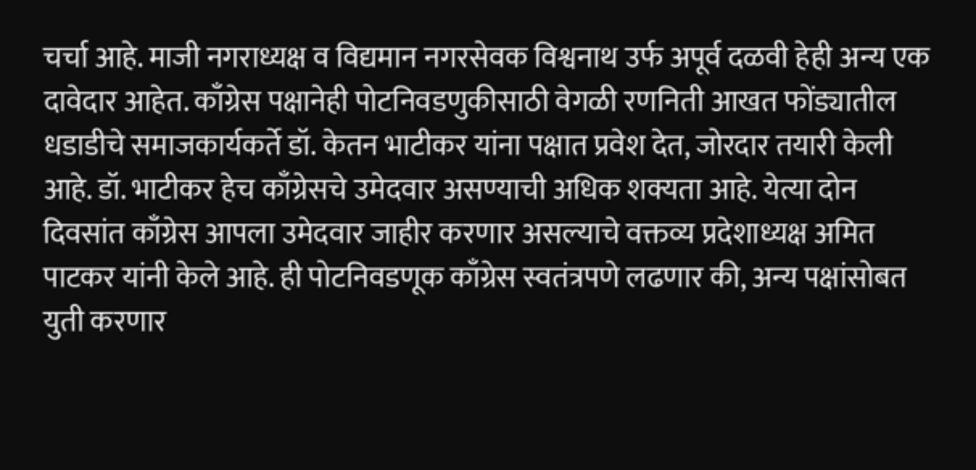चर्चा आहे. माजी नगराध्यक्ष व विद्यमान नगरसेवक विश्वनाथ उर्फ अपूर्व दळवी हेही अन्य एक दावेदार आहेत. काँग्रेस पक्षानेही पोटनिवडणुकीसाठी वेगळी रणनिती आखत फोंड्यातील धडाडीचे समाजकार्यकर्ते डॉ. केतन भाटीकर यांना पक्षात प्रवेश देत, जोरदार तयारी केली आहे. डॉ. भाटीकर हेच काँग्रेसचे उमेदवार असण्याची अधिक शक्यता आहे. येत्या दोन दिवसांत काँग्रेस आपला उमेदवार जाहीर करणार असल्याचे वक्तव्य प्रदेशाध्यक्ष अमित पाटकर यांनी केले आहे. ही पोटनिवडणूक काँग्रेस स्वतंत्रपणे लढणार की, अन्य पक्षांसोबत युती करणार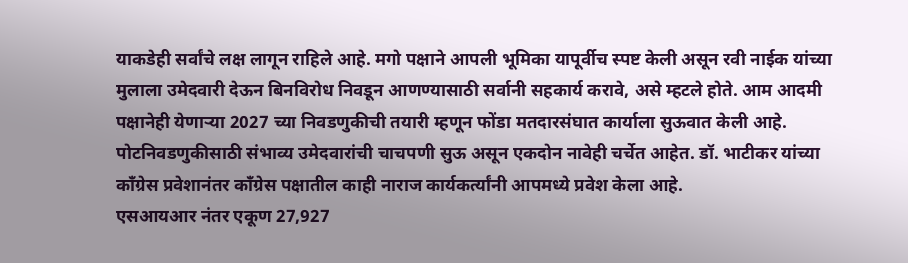याकडेही सर्वांचे लक्ष लागून राहिले आहे. मगो पक्षाने आपली भूमिका यापूर्वीच स्पष्ट केली असून रवी नाईक यांच्या मुलाला उमेदवारी देऊन बिनविरोध निवडून आणण्यासाठी सर्वानी सहकार्य करावे, असे म्हटले होते. आम आदमी पक्षानेही येणाऱ्या 2027 च्या निवडणुकीची तयारी म्हणून फोंडा मतदारसंघात कार्याला सुऊवात केली आहे. पोटनिवडणुकीसाठी संभाव्य उमेदवारांची चाचपणी सुऊ असून एकदोन नावेही चर्चेत आहेत. डॉ. भाटीकर यांच्या काँग्रेस प्रवेशानंतर काँग्रेस पक्षातील काही नाराज कार्यकर्त्यांनी आपमध्ये प्रवेश केला आहे.
एसआयआर नंतर एकूण 27,927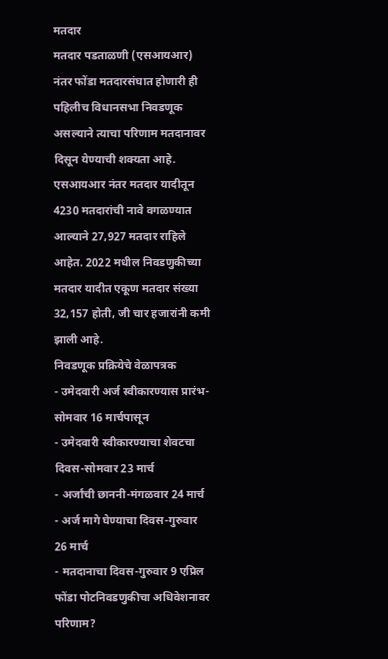मतदार
मतदार पडताळणी (एसआयआर) नंतर फोंडा मतदारसंघात होणारी ही पहिलीच विधानसभा निवडणूक असल्याने त्याचा परिणाम मतदानावर दिसून येण्याची शक्यता आहे. एसआयआर नंतर मतदार यादीतून 4230 मतदारांची नावे वगळण्यात आल्याने 27,927 मतदार राहिले आहेत. 2022 मधील निवडणुकीच्या मतदार यादीत एकूण मतदार संख्या 32,157 होती, जी चार हजारांनी कमी झाली आहे.
निवडणूक प्रक्रियेचे वेळापत्रक
- उमेदवारी अर्ज स्वीकारण्यास प्रारंभ-सोमवार 16 मार्चपासून
- उमेदवारी स्वीकारण्याचा शेवटचा दिवस-सोमवार 23 मार्च
- अर्जांची छाननी-मंगळवार 24 मार्च
- अर्ज मागे घेण्याचा दिवस-गुरुवार 26 मार्च
- मतदानाचा दिवस-गुरुवार 9 एप्रिल
फोंडा पोटनिवडणुकीचा अधिवेशनावर परिणाम?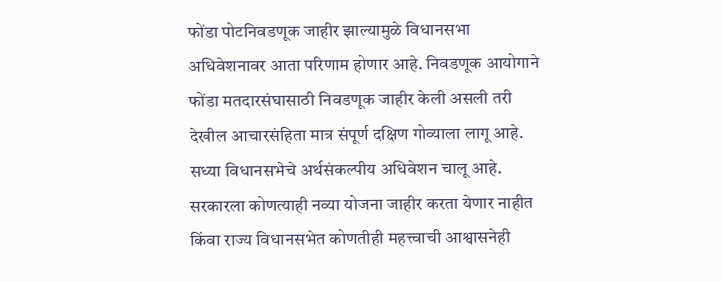फोंडा पोटनिवडणूक जाहीर झाल्यामुळे विधानसभा अधिवेशनावर आता परिणाम होणार आहे. निवडणूक आयोगाने फोंडा मतदारसंघासाठी निवडणूक जाहीर केली असली तरी देखील आचारसंहिता मात्र संपूर्ण दक्षिण गोव्याला लागू आहे. सध्या विधानसभेचे अर्थसंकल्पीय अधिवेशन चालू आहे. सरकारला कोणत्याही नव्या योजना जाहीर करता येणार नाहीत किंवा राज्य विधानसभेत कोणतीही महत्त्वाची आश्वासनेही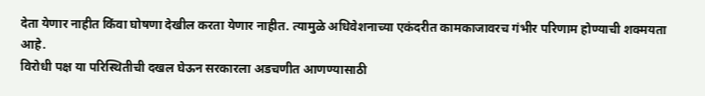देता येणार नाहीत किंवा घोषणा देखील करता येणार नाहीत. त्यामुळे अधिवेशनाच्या एकंदरीत कामकाजावरच गंभीर परिणाम होण्याची शक्मयता आहे.
विरोधी पक्ष या परिस्थितीची दखल घेऊन सरकारला अडचणीत आणण्यासाठी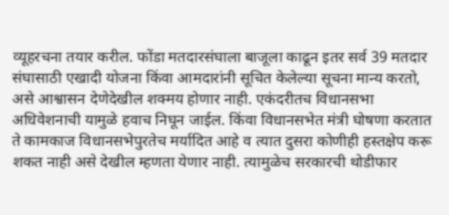व्यूहरचना तयार करील. फोंडा मतदारसंघाला बाजूला काढून इतर सर्व 39 मतदार संघासाठी एखादी योजना किंवा आमदारांनी सूचित केलेल्या सूचना मान्य करतो, असे आश्वासन देणेदेखील शक्मय होणार नाही. एकंदरीतच विधानसभा अधिवेशनाची यामुळे हवाच निघून जाईल. किंवा विधानसभेत मंत्री घोषणा करतात ते कामकाज विधानसभेपुरतेच मर्यादित आहे व त्यात दुसरा कोणीही हस्तक्षेप करू शकत नाही असे देखील म्हणता येणार नाही. त्यामुळेच सरकारची थोडीफार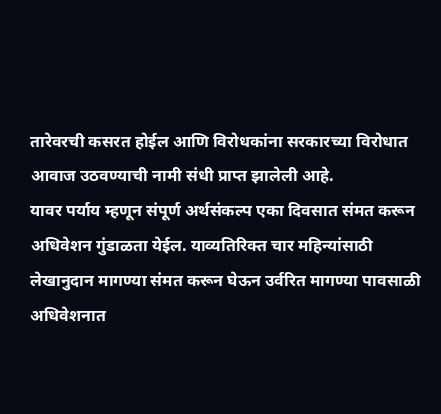तारेवरची कसरत होईल आणि विरोधकांना सरकारच्या विरोधात आवाज उठवण्याची नामी संधी प्राप्त झालेली आहे.
यावर पर्याय म्हणून संपूर्ण अर्थसंकल्प एका दिवसात संमत करून अधिवेशन गुंडाळता येईल. याव्यतिरिक्त चार महिन्यांसाठी लेखानुदान मागण्या संमत करून घेऊन उर्वरित मागण्या पावसाळी अधिवेशनात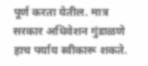पूर्ण करता येतील. मात्र सरकार अधिवेशन गुंडाळणे हाच पर्याय स्वीकारू शकते.